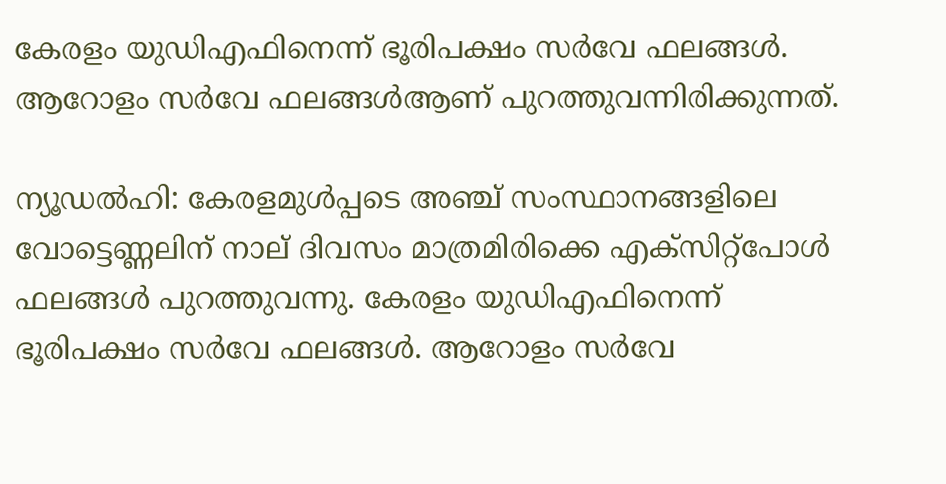കേരളം യുഡിഎഫിനെന്ന് ഭൂരിപക്ഷം സർവേ ഫലങ്ങൾ. ആറോളം സർവേ ഫലങ്ങൾആണ് പുറത്തുവന്നിരിക്കുന്നത്.

ന്യൂഡൽഹി: കേരളമുൾപ്പടെ അഞ്ച് സംസ്ഥാനങ്ങളിലെ വോട്ടെണ്ണലിന് നാല് ദിവസം മാത്രമിരിക്കെ എക്സിറ്റ്പോൾ ഫലങ്ങൾ പുറത്തുവന്നു. കേരളം യുഡിഎഫിനെന്ന് ഭൂരിപക്ഷം സർവേ ഫലങ്ങൾ. ആറോളം സർവേ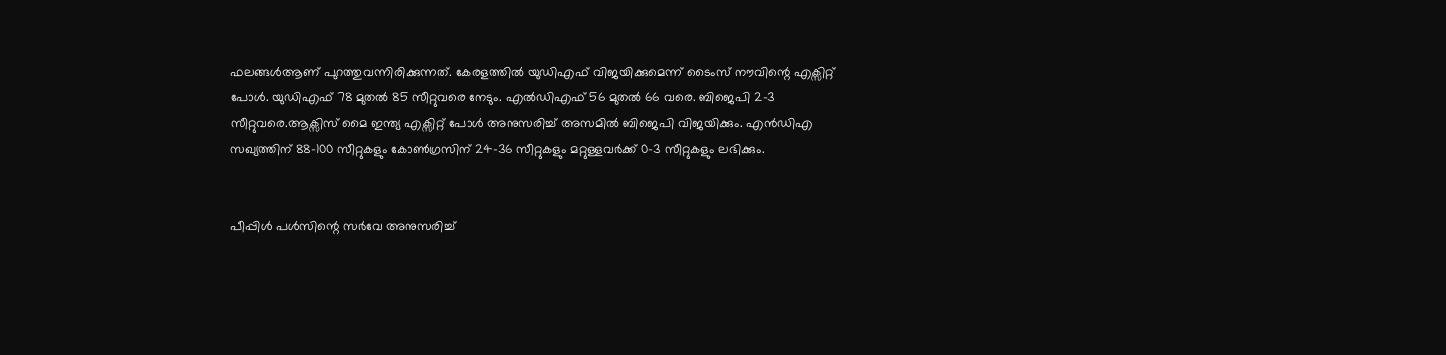ഫലങ്ങൾആണ് പുറത്തുവന്നിരിക്കുന്നത്. കേരളത്തിൽ യുഡിഎഫ് വിജയിക്കുമെന്ന് ടൈംസ് നൗവിന്റെ എക്സിറ്റ് പോൾ. യുഡിഎഫ് 78 മുതൽ 85 സീറ്റുവരെ നേടും. എൽഡിഎഫ് 56 മുതൽ 66 വരെ. ബിജെപി 2–3 സീറ്റുവരെ.ആക്സിസ് മൈ ഇന്ത്യ എക്സിറ്റ് പോൾ അനുസരിച്ച് അസമിൽ ബിജെപി വിജയിക്കും. എൻഡിഎ സഖ്യത്തിന് 88–100 സീറ്റുകളും കോൺഗ്രസിന് 24–36 സീറ്റുകളും മറ്റുള്ളവർക്ക് 0–3 സീറ്റുകളും ലഭിക്കും.


പീപ്പിൾ പൾസിന്റെ സർവേ അനുസരിച്ച്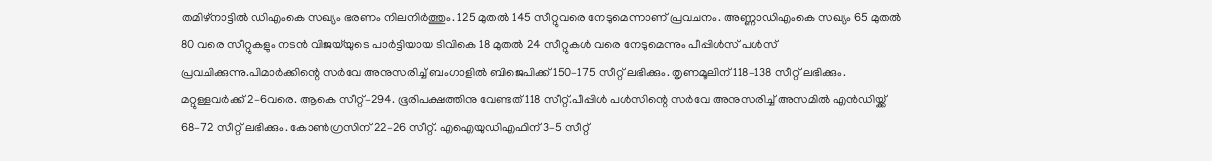തമിഴ്നാട്ടിൽ ഡിഎംകെ സഖ്യം ഭരണം നിലനിർത്തും. 125 മുതൽ 145 സീറ്റുവരെ നേടുമെന്നാണ് പ്രവചനം. അണ്ണാഡിഎംകെ സഖ്യം 65 മുതൽ 80 വരെ സീറ്റുകളും നടൻ വിജയ്‌യുടെ പാർട്ടിയായ ടിവികെ 18 മുതൽ 24 സീറ്റുകൾ വരെ നേടുമെന്നും പീപ്പിൾസ് പൾസ് പ്രവചിക്കുന്നു.പിമാർ‍ക്കിന്റെ സർവേ അനുസരിച്ച് ബംഗാളിൽ ബിജെപിക്ക് 150–175 സീറ്റ് ലഭിക്കും. തൃണമൂലിന് 118–138 സീറ്റ് ലഭിക്കും. മറ്റുള്ളവർ‍ക്ക് 2–6വരെ. ആകെ സീറ്റ്–294. ഭൂരിപക്ഷത്തിനു വേണ്ടത് 118 സീറ്റ്.പീപ്പിൾ പൾസിന്റെ സർവേ അനുസരിച്ച് അസമിൽ എൻഡിയ്ക്ക് 68–72 സീറ്റ് ലഭിക്കും. കോൺഗ്രസിന് 22–26 സീറ്റ്. എഐയുഡിഎഫിന് 3–5 സീറ്റ്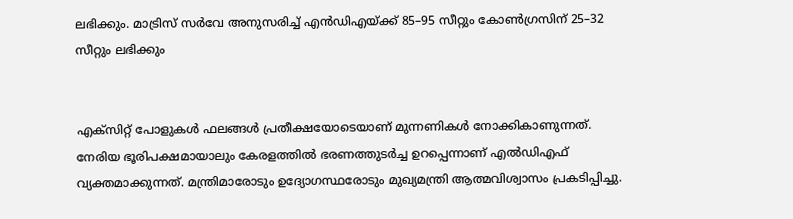ലഭിക്കും. മാട്രിസ് സർവേ അനുസരിച്ച് എൻഡിഎയ്ക്ക് 85–95 സീറ്റും കോൺഗ്രസിന് 25–32 സീറ്റും ലഭിക്കും


എക്സിറ്റ് പോളുകള്‍ ഫലങ്ങൾ പ്രതീക്ഷയോടെയാണ് മുന്നണികള്‍ നോക്കികാണുന്നത്. നേരിയ ഭൂരിപക്ഷമായാലും കേരളത്തിൽ ഭരണത്തുടര്‍ച്ച ഉറപ്പെന്നാണ് എൽഡിഎഫ് വ്യക്തമാക്കുന്നത്. മന്ത്രിമാരോടും ഉദ്യോഗസ്ഥരോടും മുഖ്യമന്ത്രി ആത്മവിശ്വാസം പ്രകടിപ്പിച്ചു.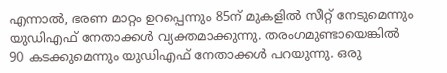എന്നാൽ, ഭരണ മാറ്റം ഉറപ്പെന്നും 85ന് മുകളിൽ സീറ്റ് നേടുമെന്നും യുഡിഎഫ് നേതാക്കള്‍ വ്യക്തമാക്കുന്നു. തരംഗമുണ്ടായെങ്കിൽ 90 കടക്കുമെന്നും യുഡിഎഫ് നേതാക്കള്‍ പറയുന്നു. ഒരു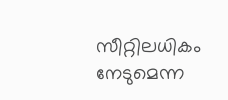സീറ്റിലധികം നേടുമെന്ന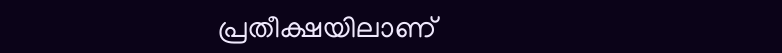പ്രതീക്ഷയിലാണ്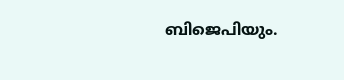ബിജെപിയും.